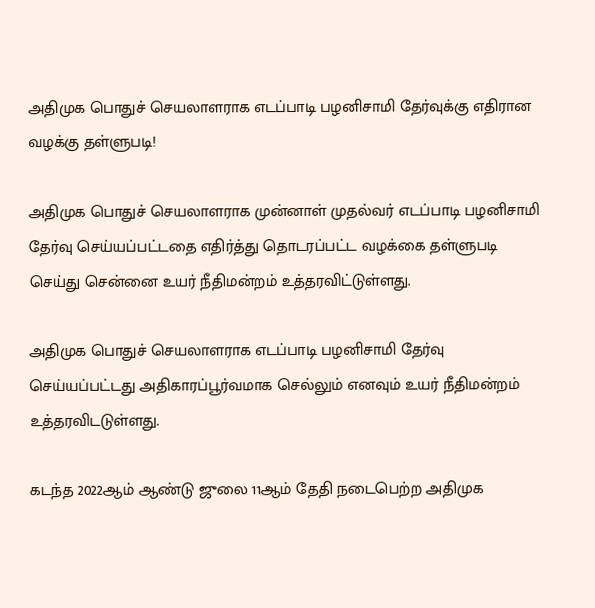அதிமுக பொதுச் செயலாளராக எடப்பாடி பழனிசாமி தேர்வுக்கு எதிரான வழக்கு தள்ளுபடி!

அதிமுக பொதுச் செயலாளராக முன்னாள் முதல்வர் எடப்பாடி பழனிசாமி தேர்வு செய்யப்பட்டதை எதிர்த்து தொடரப்பட்ட வழக்கை தள்ளுபடி செய்து சென்னை உயர் நீதிமன்றம் உத்தரவிட்டுள்ளது.

அதிமுக பொதுச் செயலாளராக எடப்பாடி பழனிசாமி தேர்வு செய்யப்பட்டது அதிகாரப்பூர்வமாக செல்லும் எனவும் உயர் நீதிமன்றம் உத்தரவிடடுள்ளது.

கடந்த 2022ஆம் ஆண்டு ஜுலை 11ஆம் தேதி நடைபெற்ற அதிமுக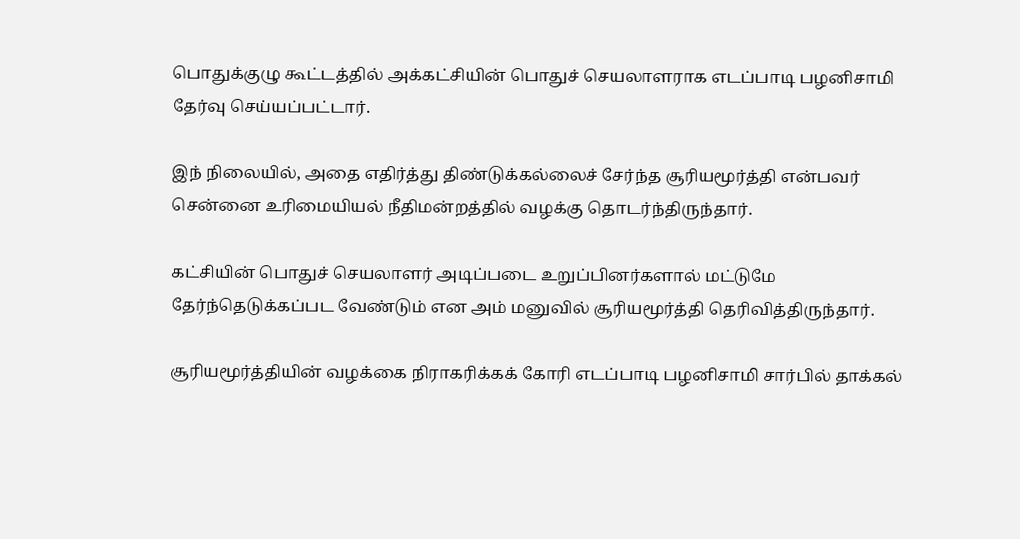பொதுக்குழு கூட்டத்தில் அக்கட்சியின் பொதுச் செயலாளராக எடப்பாடி பழனிசாமி தேர்வு செய்யப்பட்டார்.

இந் நிலையில், அதை எதிர்த்து திண்டுக்கல்லைச் சேர்ந்த சூரியமூர்த்தி என்பவர் சென்னை உரிமையியல் நீதிமன்றத்தில் வழக்கு தொடர்ந்திருந்தார்.

கட்சியின் பொதுச் செயலாளர் அடிப்படை உறுப்பினர்களால் மட்டுமே தேர்ந்தெடுக்கப்பட வேண்டும் என அம் மனுவில் சூரியமூர்த்தி தெரிவித்திருந்தார்.

சூரியமூர்த்தியின் வழக்கை நிராகரிக்கக் கோரி எடப்பாடி பழனிசாமி சார்பில் தாக்கல்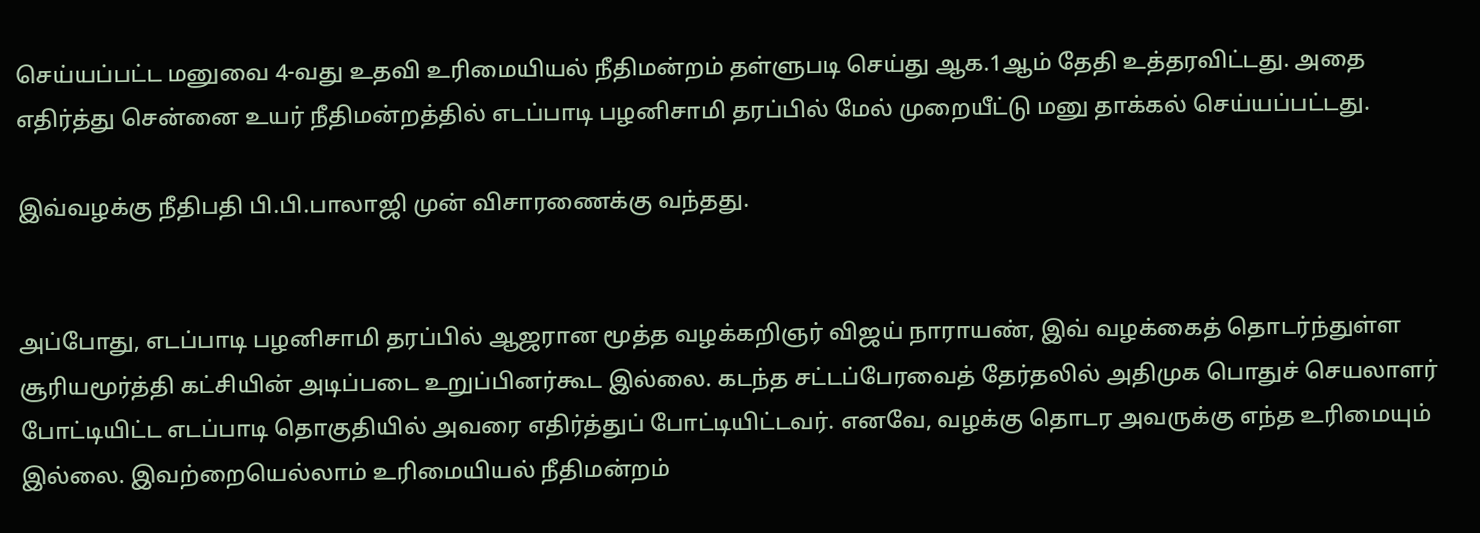செய்யப்பட்ட மனுவை 4-வது உதவி உரிமையியல் நீதிமன்றம் தள்ளுபடி செய்து ஆக.1ஆம் தேதி உத்தரவிட்டது. அதை எதிர்த்து சென்னை உயர் நீதிமன்றத்தில் எடப்பாடி பழனிசாமி தரப்பில் மேல் முறையீட்டு மனு தாக்கல் செய்யப்பட்டது.

இவ்வழக்கு நீதிபதி பி.பி.பாலாஜி முன் விசாரணைக்கு வந்தது.


அப்போது, எடப்பாடி பழனிசாமி தரப்பில் ஆஜரான மூத்த வழக்கறிஞர் விஜய் நாராயண், இவ் வழக்கைத் தொடர்ந்துள்ள சூரியமூர்த்தி கட்சியின் அடிப்படை உறுப்பினர்கூட இல்லை. கடந்த சட்டப்பேரவைத் தேர்தலில் அதிமுக பொதுச் செயலாளர் போட்டியிட்ட எடப்பாடி தொகுதியில் அவரை எதிர்த்துப் போட்டியிட்டவர். எனவே, வழக்கு தொடர அவருக்கு எந்த உரிமையும் இல்லை. இவற்றையெல்லாம் உரிமையியல் நீதிமன்றம்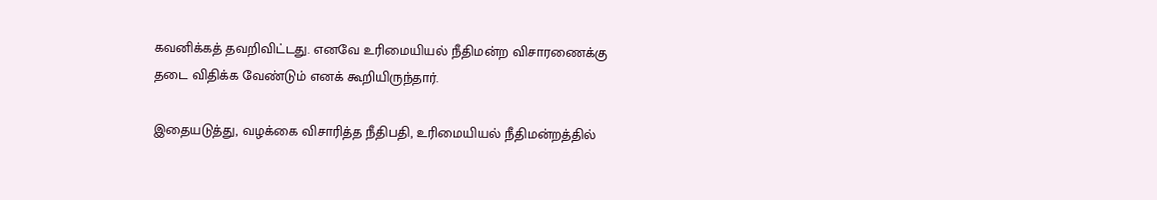கவனிக்கத் தவறிவிட்டது. எனவே உரிமையியல் நீதிமன்ற விசாரணைக்கு தடை விதிக்க வேண்டும் எனக் கூறியிருந்தார்.

இதையடுத்து, வழக்கை விசாரித்த நீதிபதி, உரிமையியல் நீதிமன்றத்தில்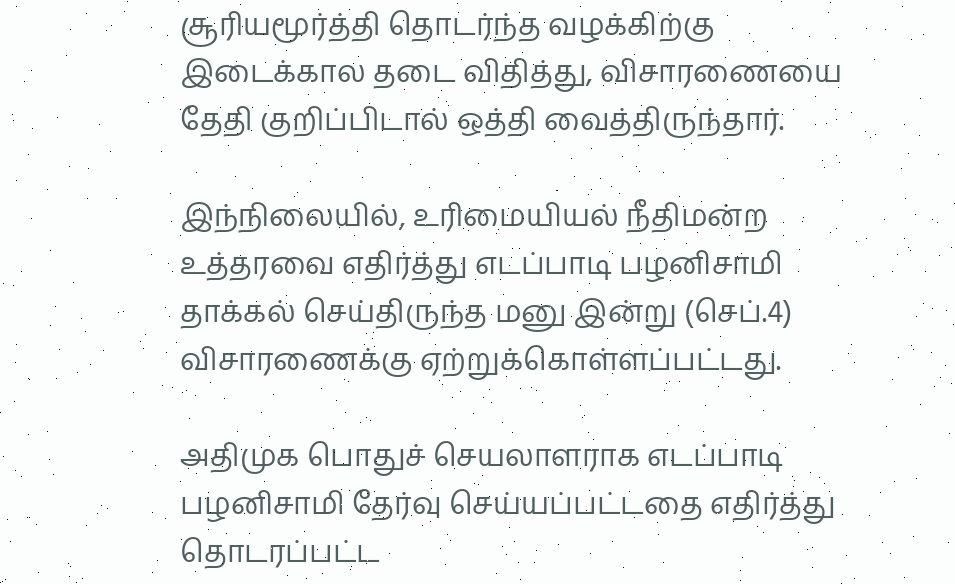சூரியமூர்த்தி தொடர்ந்த வழக்கிற்கு இடைக்கால தடை விதித்து, விசாரணையை தேதி குறிப்பிடால் ஒத்தி வைத்திருந்தார்.

இந்நிலையில், உரிமையியல் நீதிமன்ற உத்தரவை எதிர்த்து எடப்பாடி பழனிசாமி தாக்கல் செய்திருந்த மனு இன்று (செப்.4) விசாரணைக்கு ஏற்றுக்கொள்ளப்பட்டது.

அதிமுக பொதுச் செயலாளராக எடப்பாடி பழனிசாமி தேர்வு செய்யப்பட்டதை எதிர்த்து தொடரப்பட்ட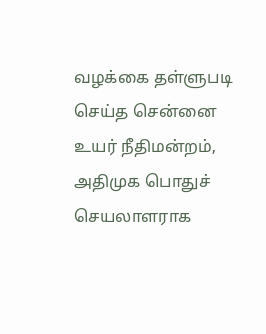வழக்கை தள்ளுபடி செய்த சென்னை உயர் நீதிமன்றம், அதிமுக பொதுச் செயலாளராக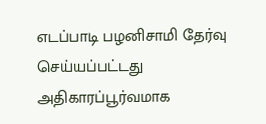எடப்பாடி பழனிசாமி தேர்வு செய்யப்பட்டது அதிகாரப்பூர்வமாக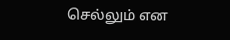செல்லும் என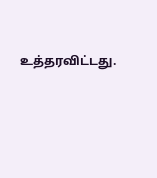உத்தரவிட்டது.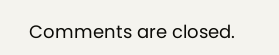Comments are closed.